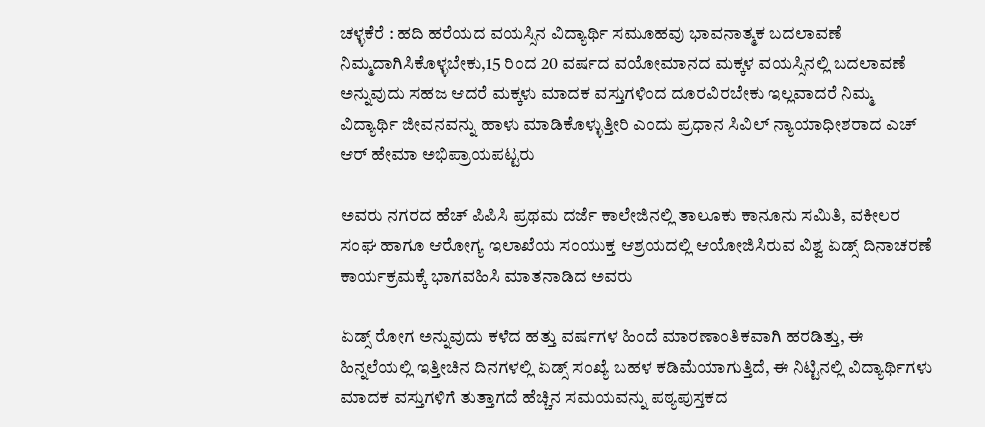ಚಳ್ಳಕೆರೆ : ಹದಿ ಹರೆಯದ ವಯಸ್ಸಿನ ವಿದ್ಯಾರ್ಥಿ ಸಮೂಹವು ಭಾವನಾತ್ಮಕ ಬದಲಾವಣೆ ನಿಮ್ಮದಾಗಿಸಿಕೊಳ್ಳಬೇಕು,15 ರಿಂದ 20 ವರ್ಷದ ವಯೋಮಾನದ ಮಕ್ಕಳ ವಯಸ್ಸಿನಲ್ಲಿ ಬದಲಾವಣೆ ಅನ್ನುವುದು ಸಹಜ ಆದರೆ ಮಕ್ಕಳು ಮಾದಕ ವಸ್ತುಗಳಿಂದ ದೂರವಿರಬೇಕು ಇಲ್ಲವಾದರೆ ನಿಮ್ಮ ವಿದ್ಯಾರ್ಥಿ ಜೀವನವನ್ನು ಹಾಳು ಮಾಡಿಕೊಳ್ಳುತ್ತೀರಿ ಎಂದು ಪ್ರಧಾನ ಸಿವಿಲ್‌ ನ್ಯಾಯಾಧೀಶರಾದ ಎಚ್ ಆರ್ ಹೇಮಾ ಅಭಿಪ್ರಾಯಪಟ್ಟರು

ಅವರು ನಗರದ ಹೆಚ್ ಪಿಪಿಸಿ ಪ್ರಥಮ ದರ್ಜೆ ಕಾಲೇಜಿನಲ್ಲಿ ತಾಲೂಕು ಕಾನೂನು ಸಮಿತಿ, ವಕೀಲರ ಸಂಘ ಹಾಗೂ ಆರೋಗ್ಯ ಇಲಾಖೆಯ ಸಂಯುಕ್ತ ಆಶ್ರಯದಲ್ಲಿ ಆಯೋಜಿಸಿರುವ ವಿಶ್ವ ಏಡ್ಸ್ ದಿನಾಚರಣೆ ಕಾರ್ಯಕ್ರಮಕ್ಕೆ ಭಾಗವಹಿಸಿ ಮಾತನಾಡಿದ ಅವರು

ಏಡ್ಸ್ ರೋಗ ಅನ್ನುವುದು ಕಳೆದ ಹತ್ತು ವರ್ಷಗಳ ಹಿಂದೆ ಮಾರಣಾಂತಿಕವಾಗಿ ಹರಡಿತ್ತು, ಈ ಹಿನ್ನಲೆಯಲ್ಲಿ ಇತ್ತೀಚಿನ ದಿನಗಳಲ್ಲಿ ಏಡ್ಸ್ ಸಂಖ್ಯೆ ಬಹಳ ಕಡಿಮೆಯಾಗುತ್ತಿದೆ, ಈ ನಿಟ್ಟಿನಲ್ಲಿ ವಿದ್ಯಾರ್ಥಿಗಳು ಮಾದಕ ವಸ್ತುಗಳಿಗೆ ತುತ್ತಾಗದೆ ಹೆಚ್ಚಿನ ಸಮಯವನ್ನು ಪಠ್ಯಪುಸ್ತಕದ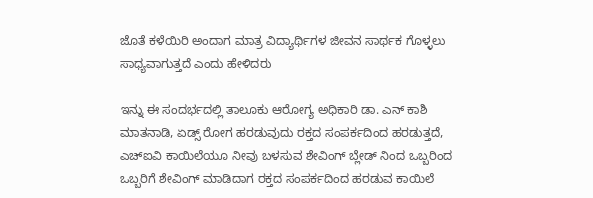ಜೊತೆ ಕಳೆಯಿರಿ ಅಂದಾಗ ಮಾತ್ರ ವಿದ್ಯಾರ್ಥಿಗಳ ಜೀವನ ಸಾರ್ಥಕ ಗೊಳ್ಳಲು ಸಾಧ್ಯವಾಗುತ್ತದೆ ಎಂದು ಹೇಳಿದರು

ಇನ್ನು ಈ ಸಂದರ್ಭದಲ್ಲಿ ತಾಲೂಕು ಆರೋಗ್ಯ ಅಧಿಕಾರಿ ಡಾ. ಎನ್ ಕಾಶಿ ಮಾತನಾಡಿ, ಏಡ್ಸ್ ರೋಗ ಹರಡುವುದು ರಕ್ತದ ಸಂಪರ್ಕದಿಂದ ಹರಡುತ್ತದೆ, ಎಚ್ಐವಿ ಕಾಯಿಲೆಯೂ ನೀವು ಬಳಸುವ ಶೇವಿಂಗ್ ಬ್ಲೇಡ್ ನಿಂದ ಒಬ್ಬರಿಂದ ಒಬ್ಬರಿಗೆ ಶೇವಿಂಗ್ ಮಾಡಿದಾಗ ರಕ್ತದ ಸಂಪರ್ಕದಿಂದ ಹರಡುವ ಕಾಯಿಲೆ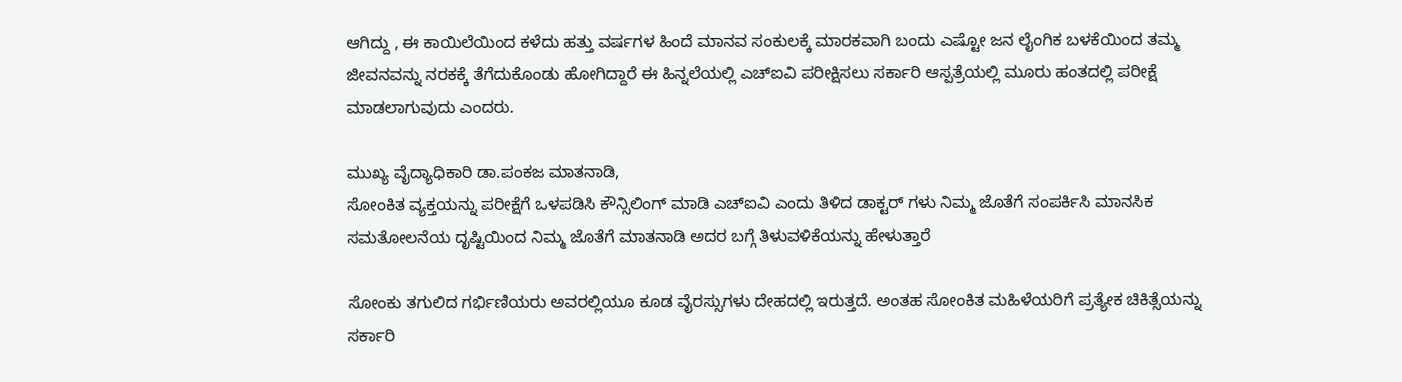ಆಗಿದ್ದು , ಈ ಕಾಯಿಲೆಯಿಂದ ಕಳೆದು ಹತ್ತು ವರ್ಷಗಳ ಹಿಂದೆ ಮಾನವ ಸಂಕುಲಕ್ಕೆ ಮಾರಕವಾಗಿ ಬಂದು ಎಷ್ಟೋ ಜನ ಲೈಂಗಿಕ ಬಳಕೆಯಿಂದ ತಮ್ಮ ಜೀವನವನ್ನು ನರಕಕ್ಕೆ ತೆಗೆದುಕೊಂಡು ಹೋಗಿದ್ದಾರೆ ಈ ಹಿನ್ನಲೆಯಲ್ಲಿ ಎಚ್ಐವಿ ಪರೀಕ್ಷಿಸಲು ಸರ್ಕಾರಿ ಆಸ್ಪತ್ರೆಯಲ್ಲಿ ಮೂರು ಹಂತದಲ್ಲಿ ಪರೀಕ್ಷೆ ಮಾಡಲಾಗುವುದು ಎಂದರು.

ಮುಖ್ಯ ವೈದ್ಯಾಧಿಕಾರಿ ಡಾ.ಪಂಕಜ ಮಾತನಾಡಿ,
ಸೋಂಕಿತ ವ್ಯಕ್ತಯನ್ನು ಪರೀಕ್ಷೆಗೆ ಒಳಪಡಿಸಿ ಕೌನ್ಸಿಲಿಂಗ್ ಮಾಡಿ ಎಚ್ಐವಿ ಎಂದು ತಿಳಿದ ಡಾಕ್ಟರ್ ಗಳು ನಿಮ್ಮ ಜೊತೆಗೆ ಸಂಪರ್ಕಿಸಿ ಮಾನಸಿಕ ಸಮತೋಲನೆಯ ದೃಷ್ಟಿಯಿಂದ ನಿಮ್ಮ ಜೊತೆಗೆ ಮಾತನಾಡಿ ಅದರ ಬಗ್ಗೆ ತಿಳುವಳಿಕೆಯನ್ನು ಹೇಳುತ್ತಾರೆ

ಸೋಂಕು ತಗುಲಿದ ಗರ್ಭಿಣಿಯರು ಅವರಲ್ಲಿಯೂ ಕೂಡ ವೈರಸ್ಸುಗಳು ದೇಹದಲ್ಲಿ ಇರುತ್ತದೆ. ಅಂತಹ ಸೋಂಕಿತ ಮಹಿಳೆಯರಿಗೆ ಪ್ರತ್ಯೇಕ ಚಿಕಿತ್ಸೆಯನ್ನು ಸರ್ಕಾರಿ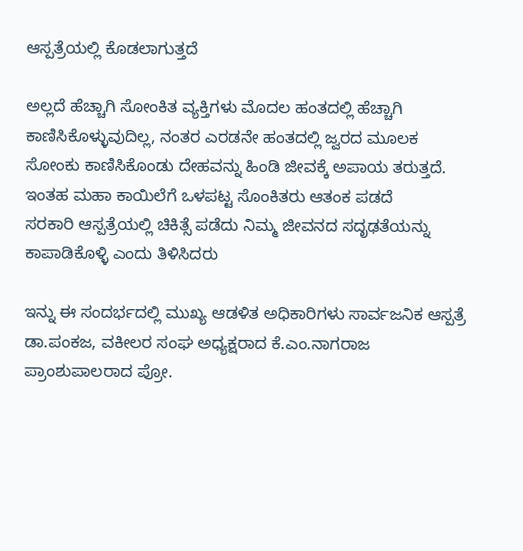ಆಸ್ಪತ್ರೆಯಲ್ಲಿ ಕೊಡಲಾಗುತ್ತದೆ

ಅಲ್ಲದೆ ಹೆಚ್ಚಾಗಿ ಸೋಂಕಿತ ವ್ಯಕ್ತಿಗಳು ಮೊದಲ ಹಂತದಲ್ಲಿ ಹೆಚ್ಚಾಗಿ ಕಾಣಿಸಿಕೊಳ್ಳುವುದಿಲ್ಲ, ನಂತರ ಎರಡನೇ ಹಂತದಲ್ಲಿ ಜ್ವರದ ಮೂಲಕ ಸೋಂಕು ಕಾಣಿಸಿಕೊಂಡು ದೇಹವನ್ನು ಹಿಂಡಿ ಜೀವಕ್ಕೆ ಅಪಾಯ ತರುತ್ತದೆ. ಇಂತಹ ಮಹಾ ಕಾಯಿಲೆಗೆ ಒಳಪಟ್ಟ ಸೊಂಕಿತರು ಆತಂಕ ಪಡದೆ
ಸರಕಾರಿ ಆಸ್ಪತ್ರೆಯಲ್ಲಿ ಚಿಕಿತ್ಸೆ ಪಡೆದು ನಿಮ್ಮ ಜೀವನದ ಸದೃಢತೆಯನ್ನು ಕಾಪಾಡಿಕೊಳ್ಳಿ ಎಂದು ತಿಳಿಸಿದರು

ಇನ್ನು ಈ ಸಂದರ್ಭದಲ್ಲಿ ಮುಖ್ಯ ಆಡಳಿತ ಅಧಿಕಾರಿಗಳು ಸಾರ್ವಜನಿಕ ಆಸ್ಪತ್ರೆ ಡಾ.ಪಂಕಜ, ವಕೀಲರ ಸಂಘ ಅಧ್ಯಕ್ಷರಾದ ಕೆ.ಎಂ.ನಾಗರಾಜ
ಪ್ರಾಂಶುಪಾಲರಾದ ಪ್ರೋ.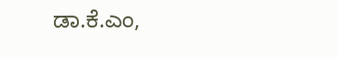ಡಾ.ಕೆ.ಎಂ,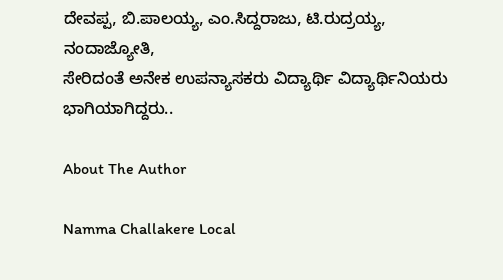ದೇವಪ್ಪ, ಬಿ.ಪಾಲಯ್ಯ, ಎಂ.ಸಿದ್ದರಾಜು, ಟಿ.ರುದ್ರಯ್ಯ,
ನಂದಾಜ್ಯೋತಿ,
ಸೇರಿದಂತೆ ಅನೇಕ ಉಪನ್ಯಾಸಕರು ವಿದ್ಯಾರ್ಥಿ ವಿದ್ಯಾರ್ಥಿನಿಯರು ಭಾಗಿಯಾಗಿದ್ದರು..

About The Author

Namma Challakere Local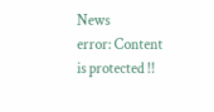News
error: Content is protected !!